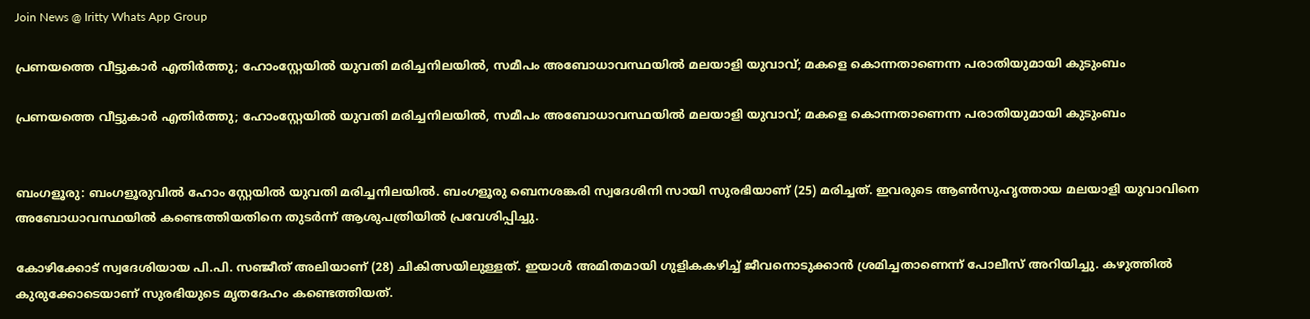Join News @ Iritty Whats App Group

പ്രണയത്തെ വീട്ടുകാർ എതിർത്തു; ഹോംസ്റ്റേയിൽ യുവതി മരിച്ചനിലയിൽ, സമീപം അബോധാവസ്ഥയിൽ മലയാളി യുവാവ്; മകളെ കൊന്നതാണെന്ന പരാതിയുമായി കുടുംബം

പ്രണയത്തെ വീട്ടുകാർ എതിർത്തു; ഹോംസ്റ്റേയിൽ യുവതി മരിച്ചനിലയിൽ, സമീപം അബോധാവസ്ഥയിൽ മലയാളി യുവാവ്; മകളെ കൊന്നതാണെന്ന പരാതിയുമായി കുടുംബം


ബംഗളൂരു: ബംഗളൂരുവിൽ ഹോം സ്റ്റേയിൽ യുവതി മരിച്ചനിലയിൽ. ബംഗളൂരു ബെനശങ്കരി സ്വദേശിനി സായി സുരഭിയാണ് (25) മരിച്ചത്. ഇവരുടെ ആൺസുഹൃത്തായ മലയാളി യുവാവിനെ അബോധാവസ്ഥയിൽ കണ്ടെത്തിയതിനെ തുടർന്ന് ആശുപത്രിയിൽ പ്രവേശിപ്പിച്ചു.

കോഴിക്കോട് സ്വദേശിയായ പി.പി. സഞ്ജീത് അലിയാണ് (28) ചികിത്സയിലുള്ളത്. ഇയാൾ അമിതമായി ഗുളികകഴിച്ച് ജീവനൊടുക്കാൻ ശ്രമിച്ചതാണെന്ന് പോലീസ് അറിയിച്ചു. കഴുത്തിൽ കുരുക്കോടെയാണ് സുരഭിയുടെ മൃതദേഹം കണ്ടെത്തിയത്.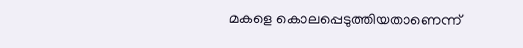മകളെ കൊലപ്പെടുത്തിയതാണെന്ന്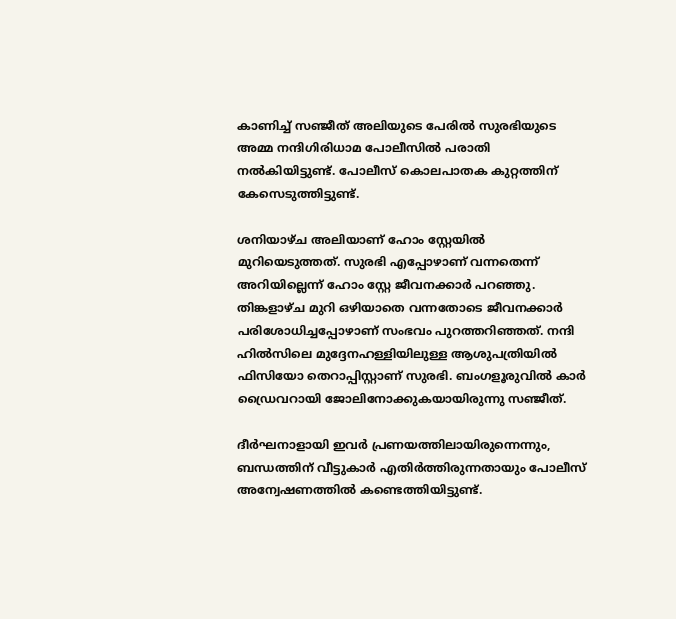കാണിച്ച് സഞ്ജീത് അലിയുടെ പേരിൽ സുരഭിയുടെ അമ്മ നന്ദിഗിരിധാമ പോലീസിൽ പരാതി നൽകിയിട്ടുണ്ട്. പോലീസ് കൊലപാതക കുറ്റത്തിന് കേസെടുത്തിട്ടുണ്ട്.

ശനിയാഴ്ച അലിയാണ് ഹോം സ്റ്റേയിൽ മുറിയെടുത്തത്. സുരഭി എപ്പോഴാണ് വന്നതെന്ന് അറിയില്ലെന്ന് ഹോം സ്റ്റേ ജീവനക്കാർ പറഞ്ഞു. തിങ്കളാഴ്ച മുറി ഒഴിയാതെ വന്നതോടെ ജീവനക്കാർ പരിശോധിച്ചപ്പോഴാണ് സംഭവം പുറത്തറിഞ്ഞത്. നന്ദി ഹിൽസിലെ മുദ്ദേനഹള്ളിയിലുള്ള ആശുപത്രിയിൽ ഫിസിയോ തെറാപ്പിസ്റ്റാണ് സുരഭി. ബംഗളൂരുവിൽ കാർ ഡ്രൈവറായി ജോലിനോക്കുകയായിരുന്നു സഞ്ജീത്.

ദീർഘനാളായി ഇവർ പ്രണയത്തിലായിരുന്നെന്നും, ബന്ധത്തിന് വീട്ടുകാർ എതിർത്തിരുന്നതായും പോലീസ് അന്വേഷണത്തിൽ കണ്ടെത്തിയിട്ടുണ്ട്.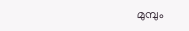മുമ്പും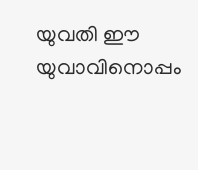യുവതി ഈ യുവാവിനൊപ്പം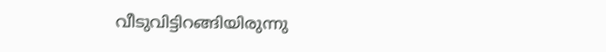വീടുവിട്ടിറങ്ങിയിരുന്നു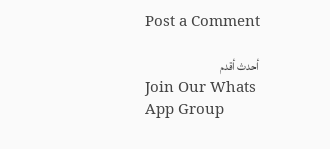Post a Comment

أحدث أقدم
Join Our Whats App Group